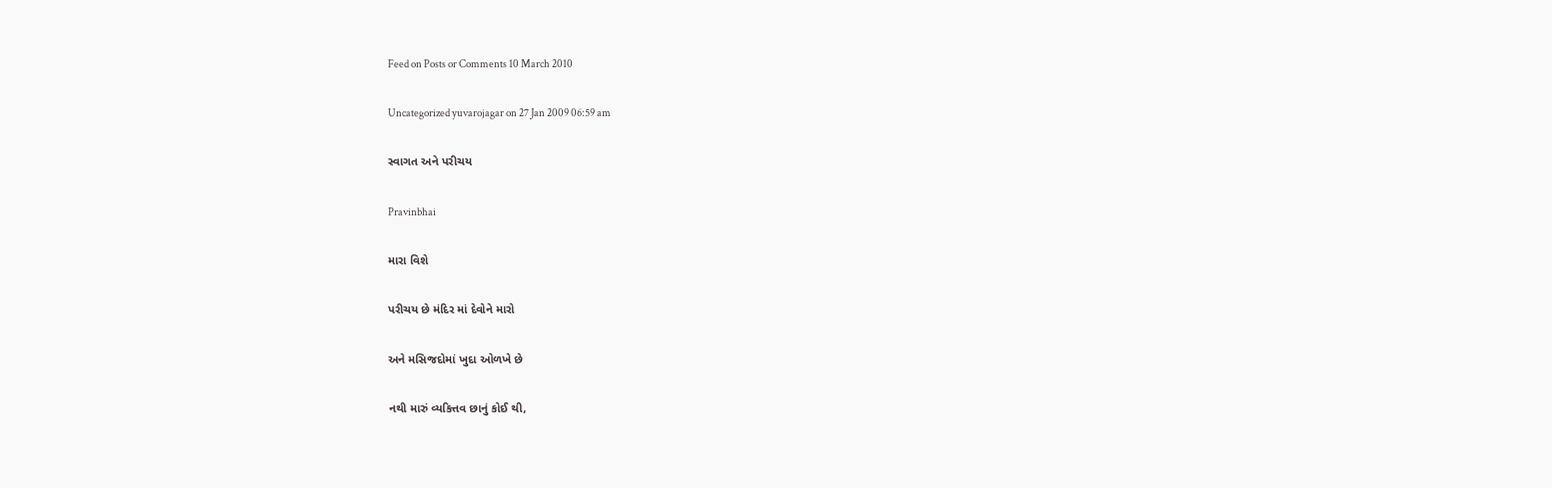Feed on Posts or Comments 10 March 2010

Uncategorized yuvarojagar on 27 Jan 2009 06:59 am

સ્વાગત અને પરીચય

Pravinbhai

મારા વિશે

પરીચય છે મંદિર માં દેવોને મારો

અને મસિજદોમાં ખુદા ઓળખે છે

નથી મારું વ્યકિત્તવ છાનું કોઈ થી,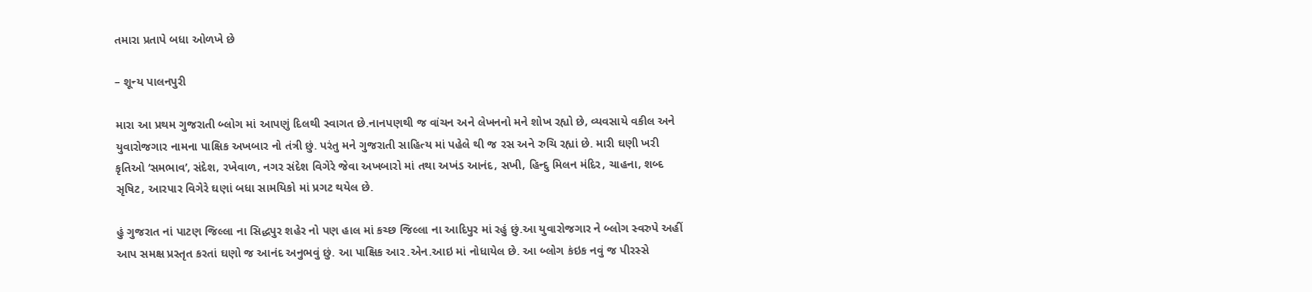તમારા પ્રતાપે બધા ઓળખે છે

– શૂન્ય પાલનપુરી

મારા આ પ્રથમ ગુજરાતી બ્લોગ માં આપણું દિલથી સ્વાગત છે.નાનપણથી જ વાંચન અને લેખનનો મને શોખ રહ્યો છે, વ્યવસાયે વકીલ અને યુવારોજગાર નામના પાક્ષિક અખબાર નો તંત્રી છું. પરંતુ મને ગુજરાતી સાહિત્ય માં પહેલે થી જ રસ અને રુચિ રહ્યાં છે. મારી ઘણી ખરી કૃતિઓ ‘સમભાવ’, સંદેશ, રખેવાળ, નગર સંદેશ વિગેરે જેવા અખબારો માં તથા અખંડ આનંદ, સખી, હિન્દુ મિલન મંદિર, ચાહના, શબ્દ સૃષિટ, આરપાર વિગેરે ઘણાં બધા સામયિકો માં પ્રગટ થયેલ છે.

હું ગુજરાત નાં પાટણ જિલ્લા ના સિદ્ધપુર શહેર નો પણ હાલ માં કચ્છ જિલ્લા ના આદિપુર માં રહું છું.આ યુવારોજગાર ને બ્લોગ સ્વરુપે અહીં આપ સમક્ષ પ્રસ્તૃત કરતાં ઘણો જ આનંદ અનુભવું છું. આ પાક્ષિક આર.એન.આઇ માં નોધાયેલ છે. આ બ્લોગ કંઇક નવું જ પીરસ્સે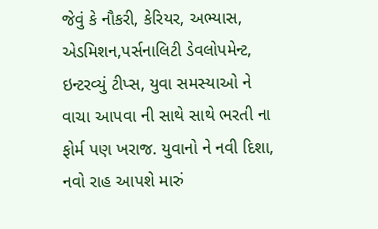જેવું કે નૌકરી, કેરિયર, અભ્યાસ, એડમિશન,પર્સનાલિટી ડેવલોપમેન્ટ, ઇન્ટરવ્યું ટીપ્સ, યુવા સમસ્યાઓ ને વાચા આપવા ની સાથે સાથે ભરતી ના ફોર્મ પણ ખરાજ. યુવાનો ને નવી દિશા, નવો રાહ આપશે મારું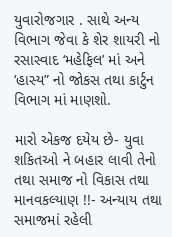યુવારોજગાર . સાથે અન્ય વિભાગ જેવા કે શેર શાયરી નો રસાસ્વાદ ‘મહેફિલ’ માં અને ‘હાસ્ય” નો જોકસ તથા કાર્ટુન વિભાગ માં માણશો.

મારો એકજ દયેય છે- યુવા શકિતઓ ને બહાર લાવી તેનો તથા સમાજ નો વિકાસ તથા માનવકલ્યાણ !!- અન્યાય તથા સમાજમાં રહેલી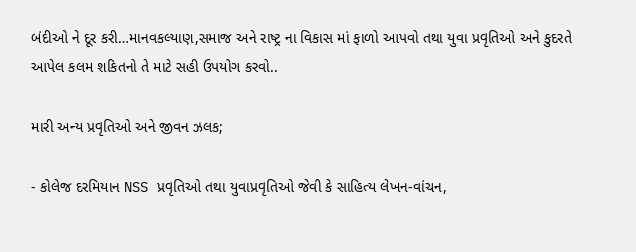બંદીઓ ને દૂર કરી…માનવકલ્યાણ,સમાજ અને રાષ્ટ્ર ના વિકાસ માં ફાળો આપવો તથા યુવા પ્રવૃતિઓ અને કુદરતે આપેલ કલમ શકિતનો તે માટે સહી ઉપયોગ કરવો..

મારી અન્ય પ્રવૃતિઓ અને જીવન ઝલક;

- કોલેજ દરમિયાન NSS પ્રવૃતિઓ તથા યુવાપ્રવૃતિઓ જેવી કે સાહિત્ય લેખન-વાંચન,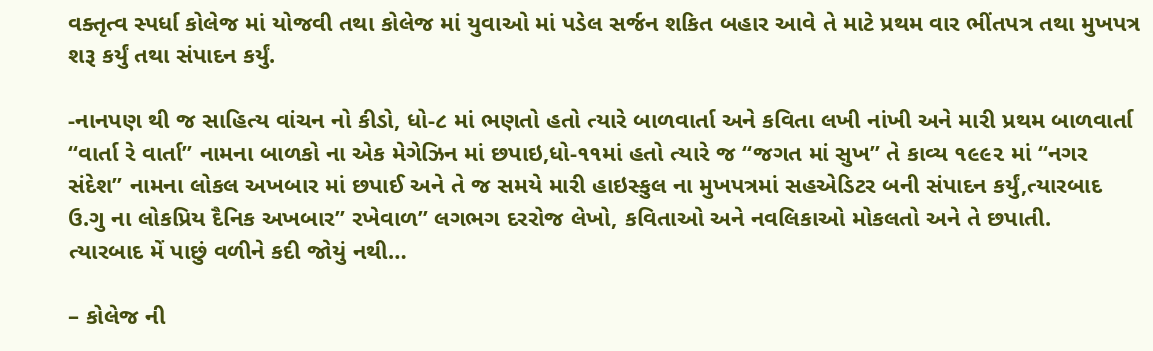વક્તૃત્વ સ્પર્ધા કોલેજ માં યોજવી તથા કોલેજ માં યુવાઓ માં પડેલ સર્જન શકિત બહાર આવે તે માટે પ્રથમ વાર ભીંતપત્ર તથા મુખપત્ર શરૂ કર્યું તથા સંપાદન કર્યું.

-નાનપણ થી જ સાહિત્ય વાંચન નો કીડો, ધો-૮ માં ભણતો હતો ત્યારે બાળવાર્તા અને કવિતા લખી નાંખી અને મારી પ્રથમ બાળવાર્તા “વાર્તા રે વાર્તા” નામના બાળકો ના એક મેગેઝિન માં છપાઇ,ધો-૧૧માં હતો ત્યારે જ “જગત માં સુખ” તે કાવ્ય ૧૯૯૨ માં “નગર સંદેશ” નામના લોકલ અખબાર માં છપાઈ અને તે જ સમયે મારી હાઇસ્કુલ ના મુખપત્રમાં સહએડિટર બની સંપાદન કર્યું,ત્યારબાદ ઉ.ગુ ના લોકપ્રિય દૈનિક અખબાર” રખેવાળ” લગભગ દરરોજ લેખો, કવિતાઓ અને નવલિકાઓ મોકલતો અને તે છપાતી.
ત્યારબાદ મેં પાછું વળીને કદી જોયું નથી…

– કોલેજ ની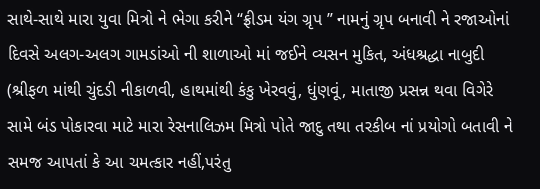સાથે-સાથે મારા યુવા મિત્રો ને ભેગા કરીને “ફ્રીડમ યંગ ગ્રૃપ ” નામનું ગ્રૃપ બનાવી ને રજાઓનાં દિવસે અલગ-અલગ ગામડાંઓ ની શાળાઓ માં જઈને વ્યસન મુકિત, અંધશ્રદ્ધા નાબુદી (શ્રીફળ માંથી ચુંદડી નીકાળવી, હાથમાંથી કંકુ ખેરવવું, ધુંણવૂં, માતાજી પ્રસન્ન થવા વિગેરે સામે બંડ પોકારવા માટે મારા રેસનાલિઝમ મિત્રો પોતે જાદુ તથા તરકીબ નાં પ્રયોગો બતાવી ને સમજ આપતાં કે આ ચમત્કાર નહીં,પરંતુ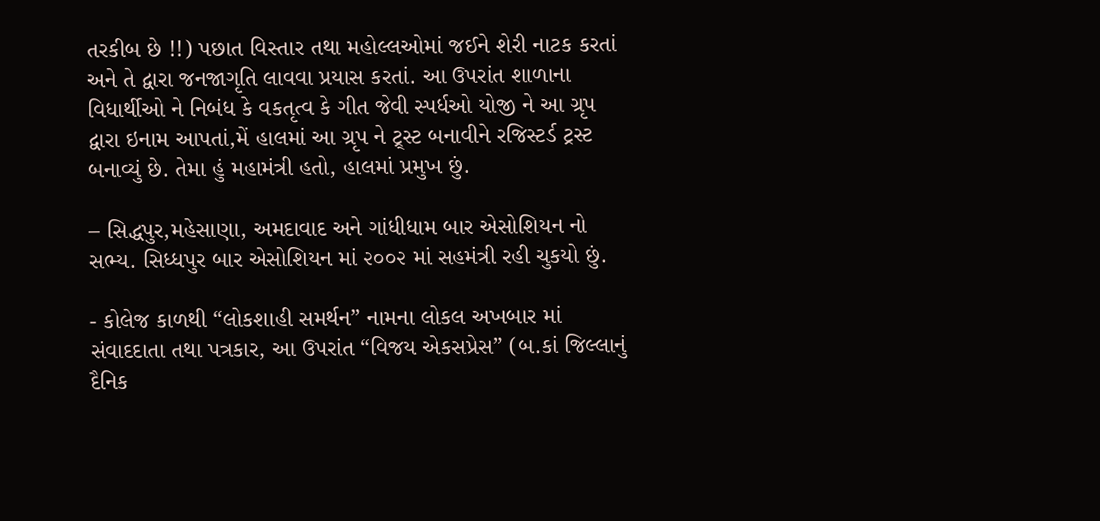તરકીબ છે !!) પછાત વિસ્તાર તથા મહોલ્લઓમાં જઈને શેરી નાટક કરતાં અને તે દ્વારા જનજાગૃતિ લાવવા પ્રયાસ કરતાં. આ ઉપરાંત શાળાના વિધાર્થીઓ ને નિબંધ કે વકતૃત્વ કે ગીત જેવી સ્પર્ધઓ યોજી ને આ ગ્રૃપ દ્વારા ઇનામ આપતાં,મેં હાલમાં આ ગ્રૃપ ને ટ્ર્સ્ટ બનાવીને રજિસ્ટર્ડ ટ્રસ્ટ બનાવ્યું છે. તેમા હું મહામંત્રી હતો, હાલમાં પ્રમુખ છું.

– સિદ્ધપુર,મહેસાણા, અમદાવાદ અને ગાંધીધામ બાર એસોશિયન નો સભ્ય. સિધ્ધપુર બાર એસોશિયન માં ૨૦૦૨ માં સહમંત્રી રહી ચુકયો છું.

- કોલેજ કાળથી “લોકશાહી સમર્થન” નામના લોકલ અખબાર માં સંવાદદાતા તથા પત્રકાર, આ ઉપરાંત “વિજય એકસપ્રેસ” (બ.કાં જિલ્લાનું દૈનિક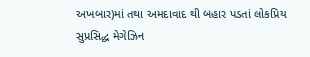અખબાર)માં તથા અમદાવાદ થી બહાર પડતાં લોકપ્રિય સુપ્રસિદ્ધ મેગેઝિન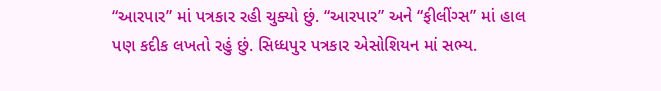“આરપાર” માં પત્રકાર રહી ચુક્યો છું. “આરપાર” અને “ફીલીંગ્સ” માં હાલ પણ કદીક લખતો રહું છું. સિધ્ધપુર પત્રકાર એસોશિયન માં સભ્ય.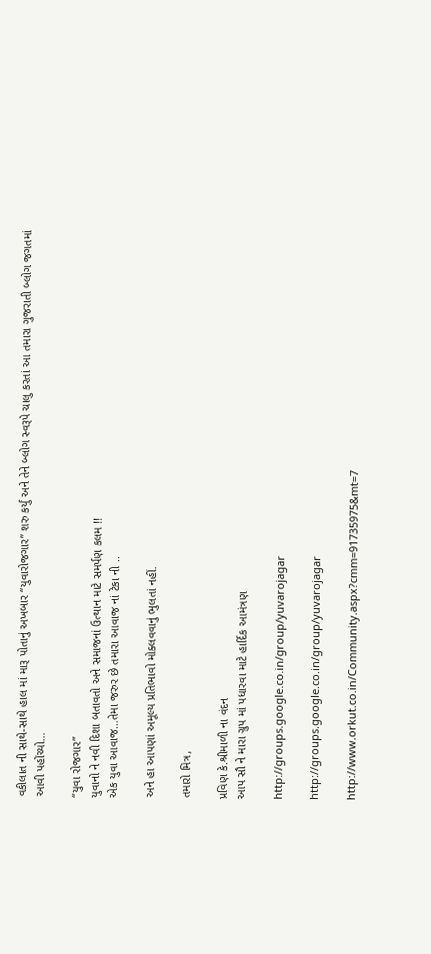વકીલાત ની સાથે-સાથે હાલ માં મારૂ પોતાનું અખબાર “યુવારોજગાર” શરુ કર્યું અને તેને બ્લોગ સ્વરૂપે ચાલુ કરતાં આ તમારા ગુજરાતી બ્લોગ જગતમાં આવી પહોંચ્યો…

“યુવા રોજગાર”
યુવાનો ને નવી દિશા બતાવતો અને સમાજનાં ઉત્થાન માટે સમર્પણ કલમ !!
એક યુવા આવાજ…તેમા જરુર છે તમારા આવાજ નાં ટેકા ની ..

અને હા આપણાં અમૂલ્ય પ્રતિભાવો મોક્લવવાનું ભુલતાં નહીં.

તમારો મિત્ર,

પ્રવિણ કે.શ્રીમાળી ના વંદન
આપ સૌ ને મારા ગ્રુપ માં પધારવા માટે હાર્દિક આમંત્રણ

http://groups.google.co.in/group/yuvarojagar

http://groups.google.co.in/group/yuvarojagar

http://www.orkut.co.in/Community.aspx?cmm=91735975&mt=7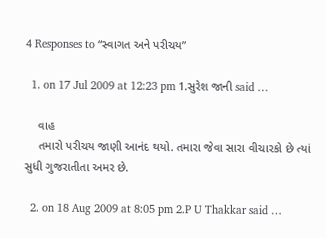4 Responses to “સ્વાગત અને પરીચય”

  1. on 17 Jul 2009 at 12:23 pm 1.સુરેશ જાની said …

    વાહ
    તમારો પરીચય જાણી આનંદ થયો. તમારા જેવા સારા વીચારકો છે ત્યાં સુધી ગુજરાતીતા અમર છે.

  2. on 18 Aug 2009 at 8:05 pm 2.P U Thakkar said …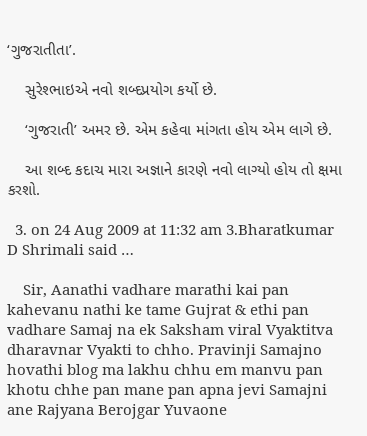‘ગુજરાતીતા’.

    સુરેશ્ભાઇએ નવો શબ્દપ્રયોગ કર્યો છે.

    ‘ગુજરાતી’ અમર છે. એમ કહેવા માંગતા હોય એમ લાગે છે.

    આ શબ્દ કદાચ મારા અજ્ઞાને કારણે નવો લાગ્યો હોય તો ક્ષમા કરશો.

  3. on 24 Aug 2009 at 11:32 am 3.Bharatkumar D Shrimali said …

    Sir, Aanathi vadhare marathi kai pan kahevanu nathi ke tame Gujrat & ethi pan vadhare Samaj na ek Saksham viral Vyaktitva dharavnar Vyakti to chho. Pravinji Samajno hovathi blog ma lakhu chhu em manvu pan khotu chhe pan mane pan apna jevi Samajni ane Rajyana Berojgar Yuvaone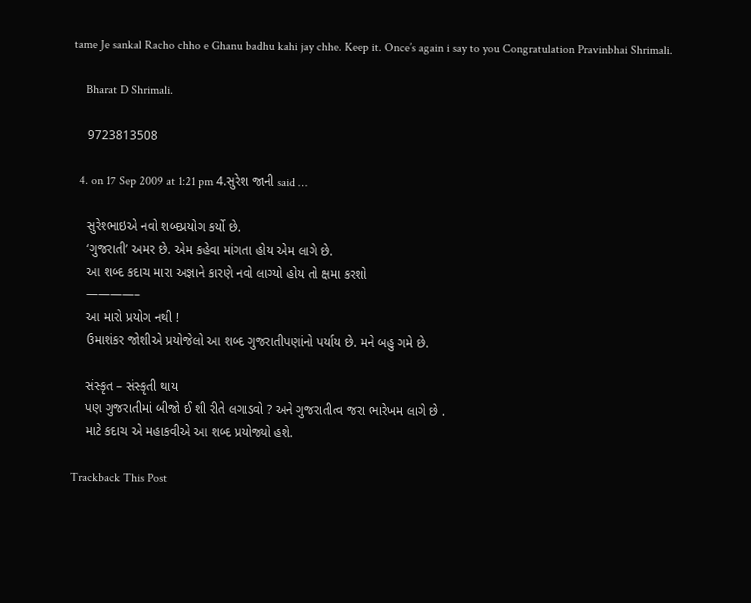tame Je sankal Racho chho e Ghanu badhu kahi jay chhe. Keep it. Once’s again i say to you Congratulation Pravinbhai Shrimali.

    Bharat D Shrimali.

    9723813508

  4. on 17 Sep 2009 at 1:21 pm 4.સુરેશ જાની said …

    સુરેશ્ભાઇએ નવો શબ્દપ્રયોગ કર્યો છે.
    ‘ગુજરાતી’ અમર છે. એમ કહેવા માંગતા હોય એમ લાગે છે.
    આ શબ્દ કદાચ મારા અજ્ઞાને કારણે નવો લાગ્યો હોય તો ક્ષમા કરશો
    ————–
    આ મારો પ્રયોગ નથી !
    ઉમાશંકર જોશીએ પ્રયોજેલો આ શબ્દ ગુજરાતીપણાંનો પર્યાય છે. મને બહુ ગમે છે.

    સંસ્કૃત – સંસ્કૃતી થાય
    પણ ગુજરાતીમાં બીજો ઈ શી રીતે લગાડવો ? અને ગુજરાતીત્વ જરા ભારેખમ લાગે છે .
    માટે કદાચ એ મહાકવીએ આ શબ્દ પ્રયોજ્યો હશે.

Trackback This Post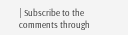| Subscribe to the comments through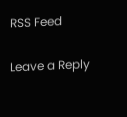RSS Feed

Leave a Reply